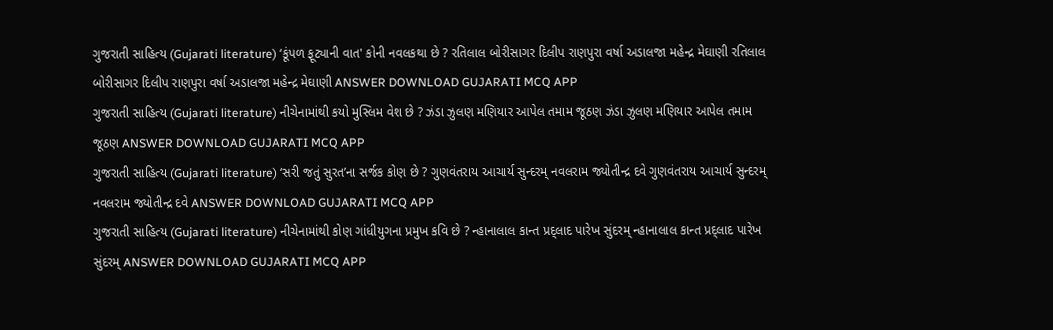ગુજરાતી સાહિત્ય (Gujarati literature) ‘કૂંપળ ફૂટ્યાની વાત' કોની નવલકથા છે ? રતિલાલ બોરીસાગર દિલીપ રાણપુરા વર્ષા અડાલજા મહેન્દ્ર મેઘાણી રતિલાલ બોરીસાગર દિલીપ રાણપુરા વર્ષા અડાલજા મહેન્દ્ર મેઘાણી ANSWER DOWNLOAD GUJARATI MCQ APP
ગુજરાતી સાહિત્ય (Gujarati literature) નીચેનામાંથી કયો મુસ્લિમ વેશ છે ? ઝંડા ઝુલણ મણિયાર આપેલ તમામ જૂઠણ ઝંડા ઝુલણ મણિયાર આપેલ તમામ જૂઠણ ANSWER DOWNLOAD GUJARATI MCQ APP
ગુજરાતી સાહિત્ય (Gujarati literature) ‘સરી જતું સુરત’ના સર્જક કોણ છે ? ગુણવંતરાય આચાર્ય સુન્દરમ્ નવલરામ જ્યોતીન્દ્ર દવે ગુણવંતરાય આચાર્ય સુન્દરમ્ નવલરામ જ્યોતીન્દ્ર દવે ANSWER DOWNLOAD GUJARATI MCQ APP
ગુજરાતી સાહિત્ય (Gujarati literature) નીચેનામાંથી કોણ ગાંધીયુગના પ્રમુખ કવિ છે ? ન્હાનાલાલ કાન્ત પ્રદ્લાદ પારેખ સુંદરમ્ ન્હાનાલાલ કાન્ત પ્રદ્લાદ પારેખ સુંદરમ્ ANSWER DOWNLOAD GUJARATI MCQ APP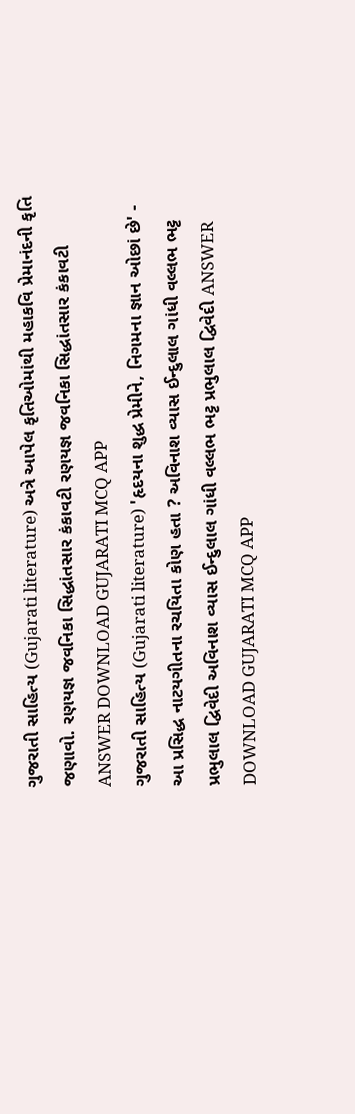ગુજરાતી સાહિત્ય (Gujarati literature) અત્રે આપેલ કૃતિઓમાંથી મહાકવિ પ્રેમાનંદની કૃતિ જણાવો. રણયજ્ઞ જવનિકા સિદ્ધાંતસાર કંકાવટી રણયજ્ઞ જવનિકા સિદ્ધાંતસાર કંકાવટી ANSWER DOWNLOAD GUJARATI MCQ APP
ગુજરાતી સાહિત્ય (Gujarati literature) 'હૃદયના શુદ્ધ પ્રેમીને, નિગમના જ્ઞાન ઓછાં છે' - આ પ્રસિદ્ધ નાટયગીતના રચયિતા કોણ હતા ? અવિનાશ વ્યાસ ઈન્દુલાલ ગાંધી વલ્લભ ભટ્ટ પ્રભુલાલ દ્વિવેદી અવિનાશ વ્યાસ ઈન્દુલાલ ગાંધી વલ્લભ ભટ્ટ પ્રભુલાલ દ્વિવેદી ANSWER DOWNLOAD GUJARATI MCQ APP